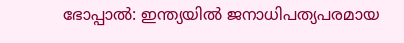ഭോപ്പാൽ: ഇന്ത്യയിൽ ജനാധിപത്യപരമായ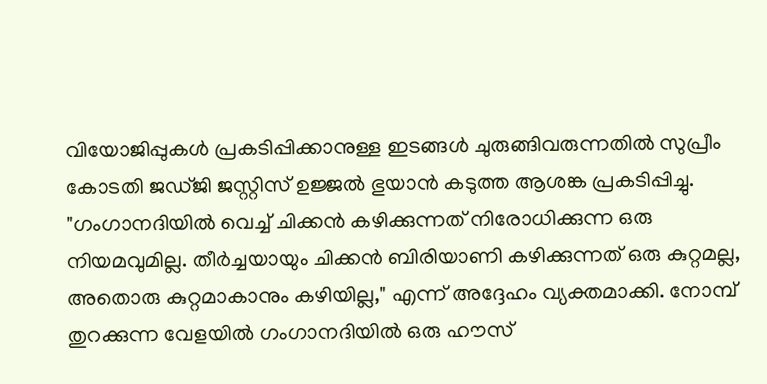വിയോജിപ്പുകൾ പ്രകടിപ്പിക്കാനുള്ള ഇടങ്ങൾ ചുരുങ്ങിവരുന്നതിൽ സുപ്രീം കോടതി ജഡ്ജി ജസ്റ്റിസ് ഉജ്ജൽ ഭുയാൻ കടുത്ത ആശങ്ക പ്രകടിപ്പിച്ചു. "ഗംഗാനദിയിൽ വെച്ച് ചിക്കൻ കഴിക്കുന്നത് നിരോധിക്കുന്ന ഒരു നിയമവുമില്ല. തീർച്ചയായും ചിക്കൻ ബിരിയാണി കഴിക്കുന്നത് ഒരു കുറ്റമല്ല, അതൊരു കുറ്റമാകാനും കഴിയില്ല," എന്ന് അദ്ദേഹം വ്യക്തമാക്കി. നോമ്പ് തുറക്കുന്ന വേളയിൽ ഗംഗാനദിയിൽ ഒരു ഹൗസ്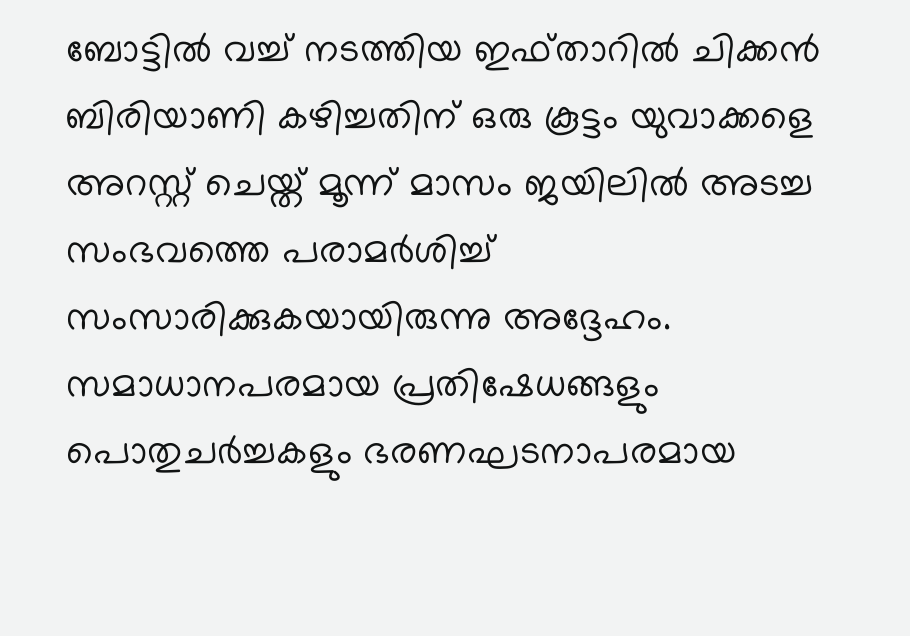ബോട്ടിൽ വച്ച് നടത്തിയ ഇഫ്താറിൽ ചിക്കൻ ബിരിയാണി കഴിച്ചതിന് ഒരു കൂട്ടം യുവാക്കളെ അറസ്റ്റ് ചെയ്ത് മൂന്ന് മാസം ജയിലിൽ അടച്ച സംഭവത്തെ പരാമർശിച്ച് സംസാരിക്കുകയായിരുന്നു അദ്ദേഹം.
സമാധാനപരമായ പ്രതിഷേധങ്ങളും പൊതുചർച്ചകളും ഭരണഘടനാപരമായ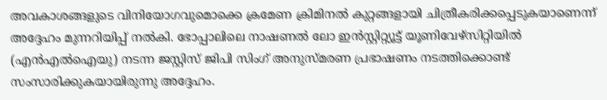അവകാശങ്ങളുടെ വിനിയോഗവുമൊക്കെ ക്രമേണ ക്രിമിനൽ കുറ്റങ്ങളായി ചിത്രീകരിക്കപ്പെടുകയാണെന്ന് അദ്ദേഹം മുന്നറിയിപ്പ് നൽകി. ഭോപ്പാലിലെ നാഷണൽ ലോ ഇൻസ്റ്റിറ്റ്യൂട്ട് യൂണിവേഴ്സിറ്റിയിൽ (എൻഎൽഐയു) നടന്ന ജസ്റ്റിസ് ജിപി സിംഗ് അനുസ്മരണ പ്രഭാഷണം നടത്തിക്കൊണ്ട് സംസാരിക്കുകയായിരുന്നു അദ്ദേഹം.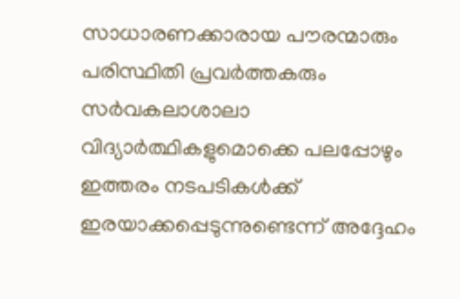സാധാരണക്കാരായ പൗരന്മാരും പരിസ്ഥിതി പ്രവർത്തകരും സർവകലാശാലാ വിദ്യാർത്ഥികളുമൊക്കെ പലപ്പോഴും ഇത്തരം നടപടികൾക്ക് ഇരയാക്കപ്പെടുന്നുണ്ടെന്ന് അദ്ദേഹം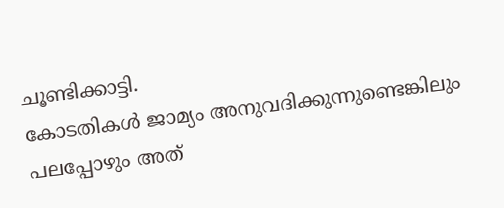ചൂണ്ടിക്കാട്ടി.
കോടതികൾ ജാമ്യം അനുവദിക്കുന്നുണ്ടെങ്കിലും പലപ്പോഴും അത്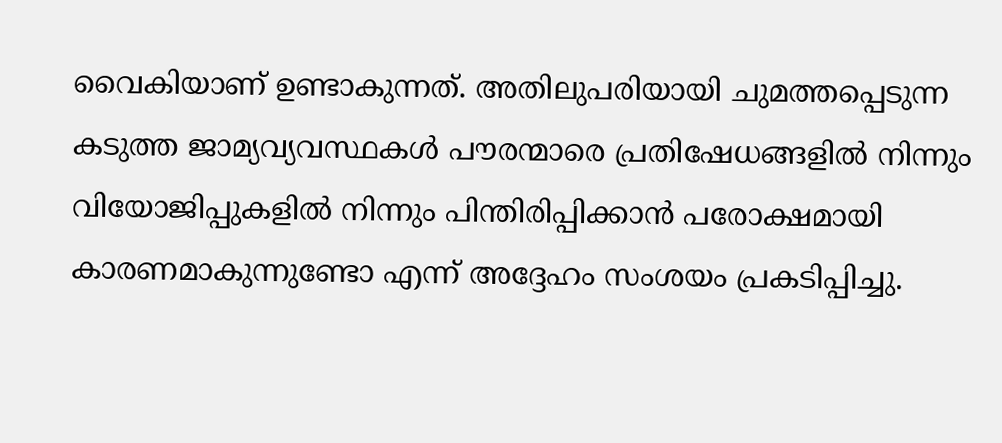വൈകിയാണ് ഉണ്ടാകുന്നത്. അതിലുപരിയായി ചുമത്തപ്പെടുന്ന കടുത്ത ജാമ്യവ്യവസ്ഥകൾ പൗരന്മാരെ പ്രതിഷേധങ്ങളിൽ നിന്നും വിയോജിപ്പുകളിൽ നിന്നും പിന്തിരിപ്പിക്കാൻ പരോക്ഷമായി കാരണമാകുന്നുണ്ടോ എന്ന് അദ്ദേഹം സംശയം പ്രകടിപ്പിച്ചു.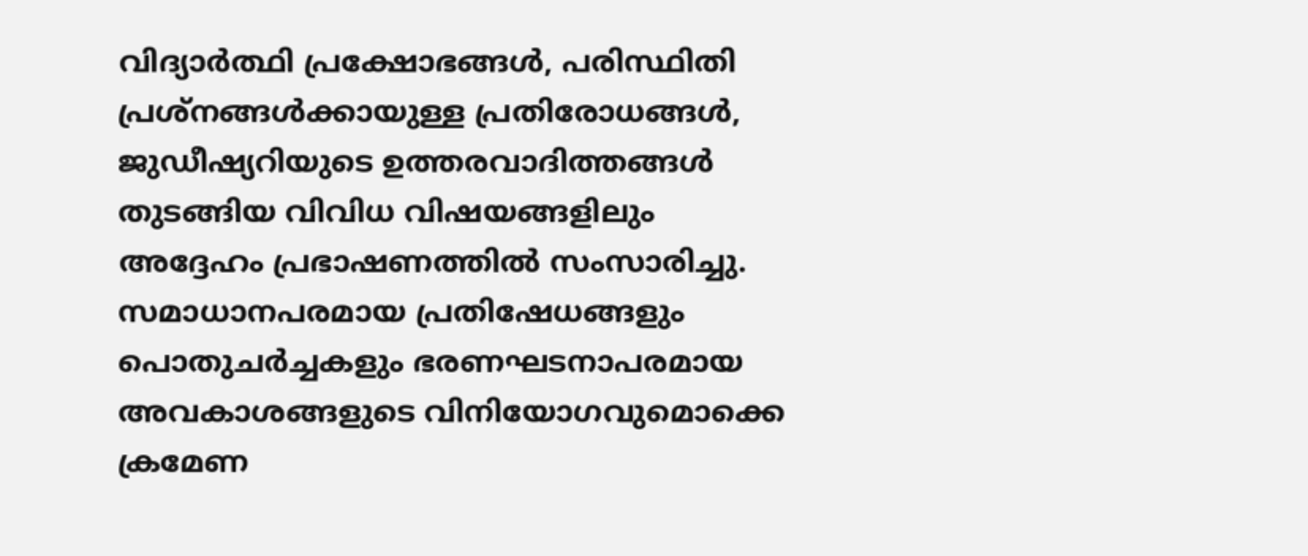വിദ്യാർത്ഥി പ്രക്ഷോഭങ്ങൾ, പരിസ്ഥിതി പ്രശ്നങ്ങൾക്കായുള്ള പ്രതിരോധങ്ങൾ, ജുഡീഷ്യറിയുടെ ഉത്തരവാദിത്തങ്ങൾ തുടങ്ങിയ വിവിധ വിഷയങ്ങളിലും അദ്ദേഹം പ്രഭാഷണത്തിൽ സംസാരിച്ചു.
സമാധാനപരമായ പ്രതിഷേധങ്ങളും പൊതുചർച്ചകളും ഭരണഘടനാപരമായ അവകാശങ്ങളുടെ വിനിയോഗവുമൊക്കെ ക്രമേണ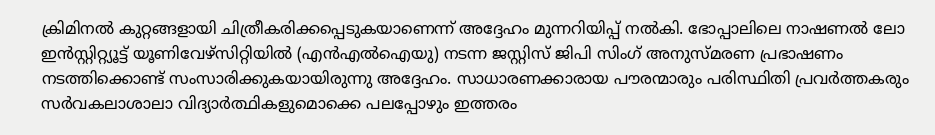ക്രിമിനൽ കുറ്റങ്ങളായി ചിത്രീകരിക്കപ്പെടുകയാണെന്ന് അദ്ദേഹം മുന്നറിയിപ്പ് നൽകി. ഭോപ്പാലിലെ നാഷണൽ ലോ ഇൻസ്റ്റിറ്റ്യൂട്ട് യൂണിവേഴ്സിറ്റിയിൽ (എൻഎൽഐയു) നടന്ന ജസ്റ്റിസ് ജിപി സിംഗ് അനുസ്മരണ പ്രഭാഷണം നടത്തിക്കൊണ്ട് സംസാരിക്കുകയായിരുന്നു അദ്ദേഹം. സാധാരണക്കാരായ പൗരന്മാരും പരിസ്ഥിതി പ്രവർത്തകരും സർവകലാശാലാ വിദ്യാർത്ഥികളുമൊക്കെ പലപ്പോഴും ഇത്തരം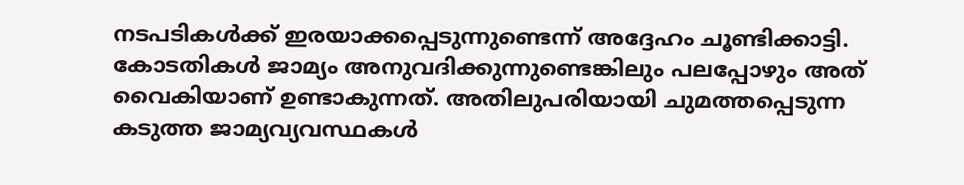നടപടികൾക്ക് ഇരയാക്കപ്പെടുന്നുണ്ടെന്ന് അദ്ദേഹം ചൂണ്ടിക്കാട്ടി.
കോടതികൾ ജാമ്യം അനുവദിക്കുന്നുണ്ടെങ്കിലും പലപ്പോഴും അത് വൈകിയാണ് ഉണ്ടാകുന്നത്. അതിലുപരിയായി ചുമത്തപ്പെടുന്ന കടുത്ത ജാമ്യവ്യവസ്ഥകൾ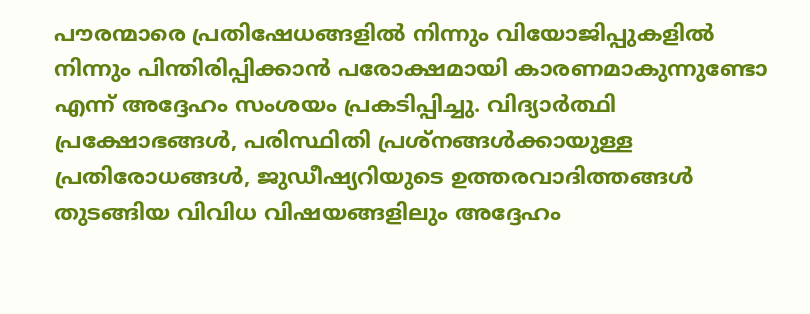പൗരന്മാരെ പ്രതിഷേധങ്ങളിൽ നിന്നും വിയോജിപ്പുകളിൽ നിന്നും പിന്തിരിപ്പിക്കാൻ പരോക്ഷമായി കാരണമാകുന്നുണ്ടോ എന്ന് അദ്ദേഹം സംശയം പ്രകടിപ്പിച്ചു. വിദ്യാർത്ഥി പ്രക്ഷോഭങ്ങൾ, പരിസ്ഥിതി പ്രശ്നങ്ങൾക്കായുള്ള പ്രതിരോധങ്ങൾ, ജുഡീഷ്യറിയുടെ ഉത്തരവാദിത്തങ്ങൾ തുടങ്ങിയ വിവിധ വിഷയങ്ങളിലും അദ്ദേഹം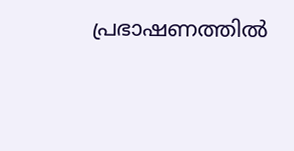പ്രഭാഷണത്തിൽ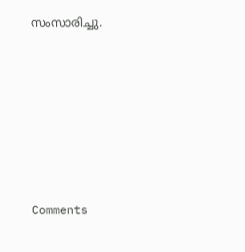സംസാരിച്ചു.







Comments